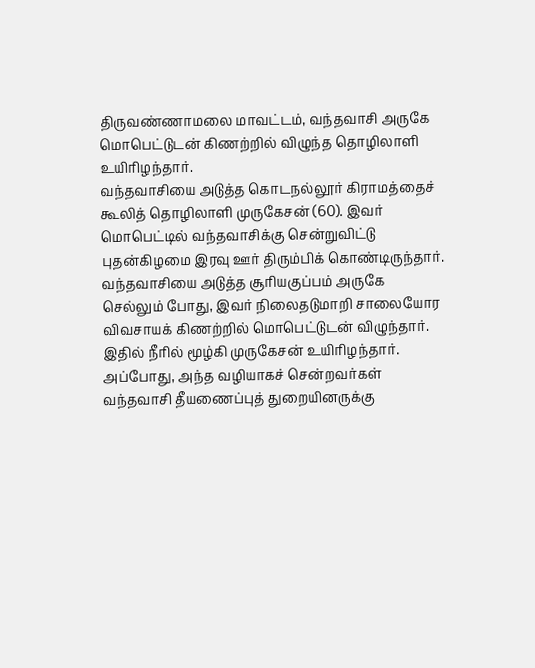திருவண்ணாமலை மாவட்டம், வந்தவாசி அருகே மொபெட்டுடன் கிணற்றில் விழுந்த தொழிலாளி உயிரிழந்தார்.
வந்தவாசியை அடுத்த கொடநல்லூர் கிராமத்தைச் கூலித் தொழிலாளி முருகேசன் (60). இவர் மொபெட்டில் வந்தவாசிக்கு சென்றுவிட்டு புதன்கிழமை இரவு ஊர் திரும்பிக் கொண்டிருந்தார்.
வந்தவாசியை அடுத்த சூரியகுப்பம் அருகே செல்லும் போது, இவர் நிலைதடுமாறி சாலையோர விவசாயக் கிணற்றில் மொபெட்டுடன் விழுந்தார். இதில் நீரில் மூழ்கி முருகேசன் உயிரிழந்தார்.
அப்போது, அந்த வழியாகச் சென்றவர்கள் வந்தவாசி தீயணைப்புத் துறையினருக்கு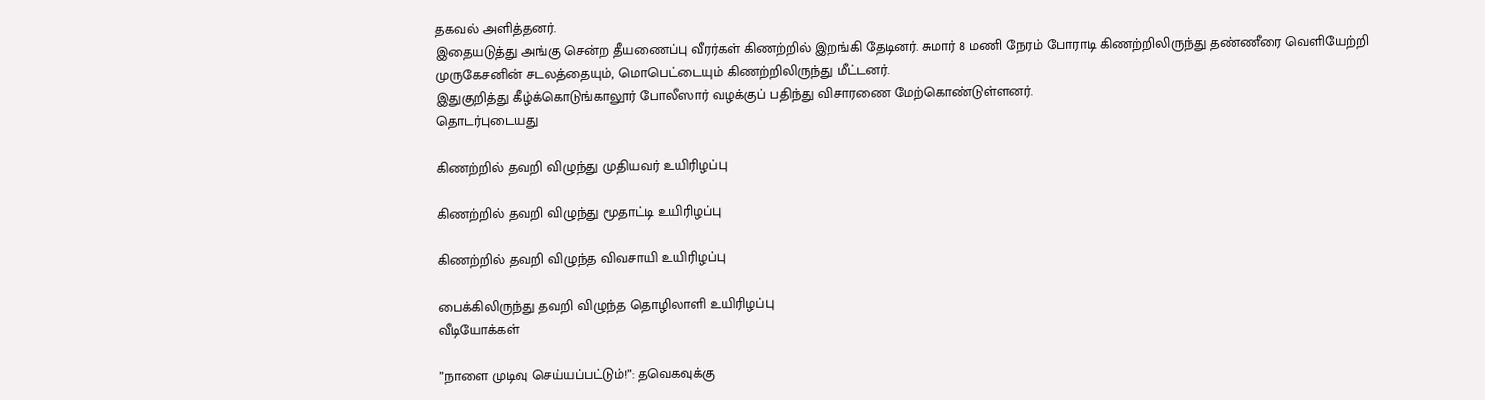தகவல் அளித்தனர்.
இதையடுத்து அங்கு சென்ற தீயணைப்பு வீரர்கள் கிணற்றில் இறங்கி தேடினர். சுமார் 8 மணி நேரம் போராடி கிணற்றிலிருந்து தண்ணீரை வெளியேற்றி
முருகேசனின் சடலத்தையும், மொபெட்டையும் கிணற்றிலிருந்து மீட்டனர்.
இதுகுறித்து கீழ்க்கொடுங்காலூர் போலீஸார் வழக்குப் பதிந்து விசாரணை மேற்கொண்டுள்ளனர்.
தொடர்புடையது

கிணற்றில் தவறி விழுந்து முதியவர் உயிரிழப்பு

கிணற்றில் தவறி விழுந்து மூதாட்டி உயிரிழப்பு

கிணற்றில் தவறி விழுந்த விவசாயி உயிரிழப்பு

பைக்கிலிருந்து தவறி விழுந்த தொழிலாளி உயிரிழப்பு
வீடியோக்கள்

”நாளை முடிவு செய்யப்பட்டும்!”: தவெகவுக்கு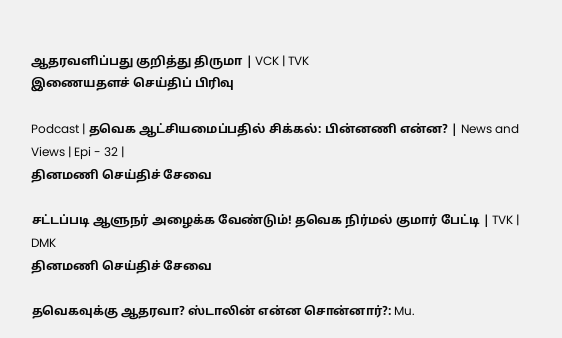ஆதரவளிப்பது குறித்து திருமா | VCK | TVK
இணையதளச் செய்திப் பிரிவு

Podcast | தவெக ஆட்சியமைப்பதில் சிக்கல்: பின்னணி என்ன? | News and Views | Epi - 32 |
தினமணி செய்திச் சேவை

சட்டப்படி ஆளுநர் அழைக்க வேண்டும்! தவெக நிர்மல் குமார் பேட்டி | TVK | DMK
தினமணி செய்திச் சேவை

தவெகவுக்கு ஆதரவா? ஸ்டாலின் என்ன சொன்னார்?: Mu.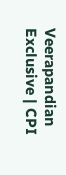Veerapandian Exclusive | CPI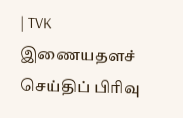| TVK
இணையதளச் செய்திப் பிரிவு